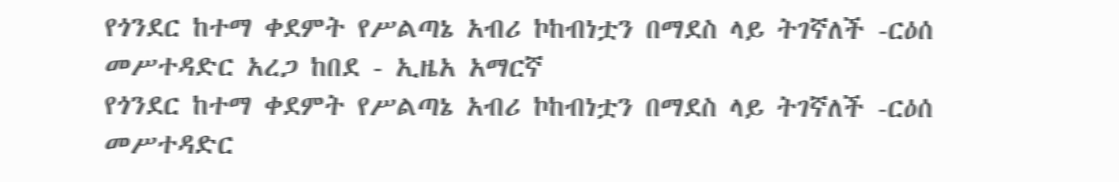የጎንደር ከተማ ቀደምት የሥልጣኔ አብሪ ኮከብነቷን በማደስ ላይ ትገኛለች -ርዕሰ መሥተዳድር አረጋ ከበደ - ኢዜአ አማርኛ
የጎንደር ከተማ ቀደምት የሥልጣኔ አብሪ ኮከብነቷን በማደስ ላይ ትገኛለች -ርዕሰ መሥተዳድር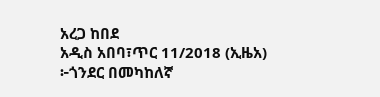አረጋ ከበደ
አዲስ አበባ፣ጥር 11/2018 (ኢዜአ) ፦ጎንደር በመካከለኛ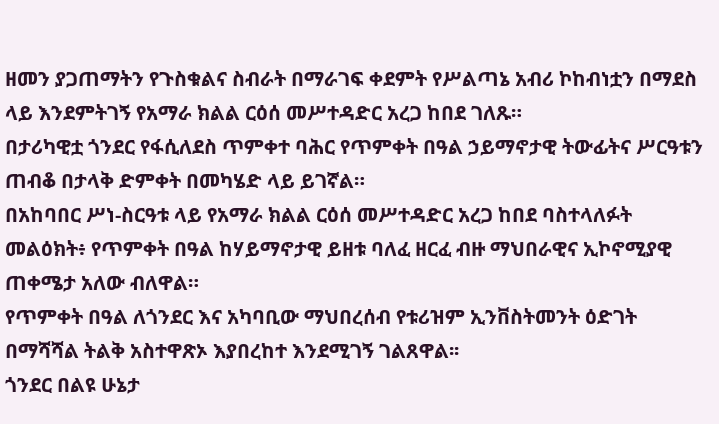ዘመን ያጋጠማትን የጉስቁልና ስብራት በማራገፍ ቀደምት የሥልጣኔ አብሪ ኮከብነቷን በማደስ ላይ እንደምትገኝ የአማራ ክልል ርዕሰ መሥተዳድር አረጋ ከበደ ገለጹ።
በታሪካዊቷ ጎንደር የፋሲለደስ ጥምቀተ ባሕር የጥምቀት በዓል ኃይማኖታዊ ትውፊትና ሥርዓቱን ጠብቆ በታላቅ ድምቀት በመካሄድ ላይ ይገኛል።
በአከባበር ሥነ-ስርዓቱ ላይ የአማራ ክልል ርዕሰ መሥተዳድር አረጋ ከበደ ባስተላለፉት መልዕክት፥ የጥምቀት በዓል ከሃይማኖታዊ ይዘቱ ባለፈ ዘርፈ ብዙ ማህበራዊና ኢኮኖሚያዊ ጠቀሜታ አለው ብለዋል።
የጥምቀት በዓል ለጎንደር እና አካባቢው ማህበረሰብ የቱሪዝም ኢንቨስትመንት ዕድገት በማሻሻል ትልቅ አስተዋጽኦ እያበረከተ እንደሚገኝ ገልጸዋል፡፡
ጎንደር በልዩ ሁኔታ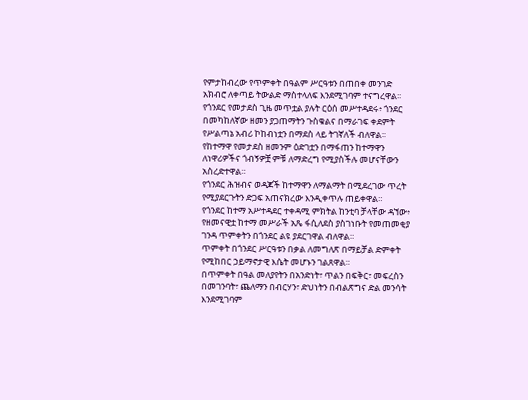የምታከብረው የጥምቀት በዓልም ሥርዓቱን በጠበቀ መንገድ አክብሮ ለቀጣይ ትውልድ ማስተላለፍ እንደሚገባም ተናግረዋል፡፡
የጎንደር የመታደስ ጊዜ መጥቷል ያሉት ርዕሰ መሥተዳደሩ፥ ጎንደር በመካከለኛው ዘመን ያጋጠማትን ጉስቁልና በማራገፍ ቀደምት የሥልጣኔ አብሪ ኮከብነቷን በማደስ ላይ ትገኛለች ብለዋል፡፡
የከተማዋ የመታደስ ዘመንም ዕድገቷን በማፋጠን ከተማዋን ለነዋሪዎችና ጎብኝዎቿ ምቹ ለማድረግ የሚያስችሉ መሆናቸውን አስረድተዋል።
የጎንደር ሕዝብና ወዳጆች ከተማዋን ለማልማት በሚደረገው ጥረት የሚያደርጉትን ድጋፍ አጠናክረው እንዲቀጥሉ ጠይቀዋል።
የጎንደር ከተማ አሥተዳደር ተቀዳሚ ምክትል ከንቲባ ቻላቸው ዳኘው፥ የዘመናዊቷ ከተማ መሥራች አጼ ፋሲለደስ ያስገነቡት የመጠመቂያ ገንዳ ጥምቀትን በጎንደር ልዩ ያደርገዋል ብለዋል።
ጥምቀት በጎንደር ሥርዓቱን በቃል ለመግለጽ በማይቻል ድምቀት የሚከበር ኃይማኖታዊ እሴት መሆኑን ገልጸዋል።
በጥምቀት በዓል መለያየትን በአንድነት፣ ጥልን በፍቅር፣ መፍረስን በመገንባት፣ ጨለማን በብርሃን፣ ድህነትን በብልጽግና ድል መንሳት እንደሚገባም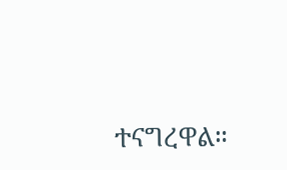ተናግረዋል።